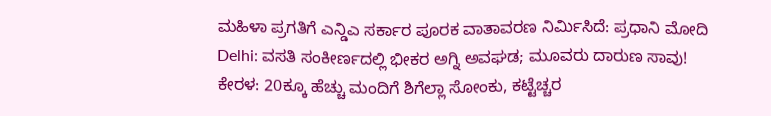ಮಹಿಳಾ ಪ್ರಗತಿಗೆ ಎನ್ಡಿಎ ಸರ್ಕಾರ ಪೂರಕ ವಾತಾವರಣ ನಿರ್ಮಿಸಿದೆ: ಪ್ರಧಾನಿ ಮೋದಿ
Delhi: ವಸತಿ ಸಂಕೀರ್ಣದಲ್ಲಿ ಭೀಕರ ಅಗ್ನಿ ಅವಘಡ; ಮೂವರು ದಾರುಣ ಸಾವು!
ಕೇರಳ: 20ಕ್ಕೂ ಹೆಚ್ಚು ಮಂದಿಗೆ ಶಿಗೆಲ್ಲಾ ಸೋಂಕು, ಕಟ್ಟೆಚ್ಚರ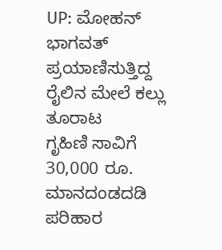UP: ಮೋಹನ್ ಭಾಗವತ್ ಪ್ರಯಾಣಿಸುತ್ತಿದ್ದ ರೈಲಿನ ಮೇಲೆ ಕಲ್ಲು ತೂರಾಟ
ಗೃಹಿಣಿ ಸಾವಿಗೆ 30,000 ರೂ. ಮಾನದಂಡದಡಿ ಪರಿಹಾರ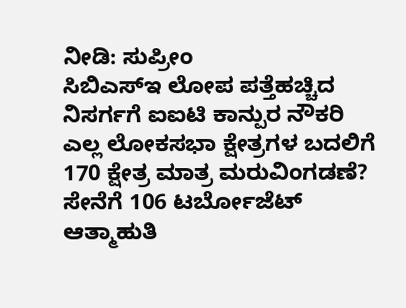ನೀಡಿ: ಸುಪ್ರೀಂ
ಸಿಬಿಎಸ್ಇ ಲೋಪ ಪತ್ತೆಹಚ್ಚಿದ ನಿಸರ್ಗಗೆ ಐಐಟಿ ಕಾನ್ಪುರ ನೌಕರಿ
ಎಲ್ಲ ಲೋಕಸಭಾ ಕ್ಷೇತ್ರಗಳ ಬದಲಿಗೆ 170 ಕ್ಷೇತ್ರ ಮಾತ್ರ ಮರುವಿಂಗಡಣೆ?
ಸೇನೆಗೆ 106 ಟರ್ಬೋಜೆಟ್ ಆತ್ಮಾಹುತಿ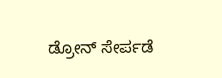ಡ್ರೋನ್ ಸೇರ್ಪಡೆ